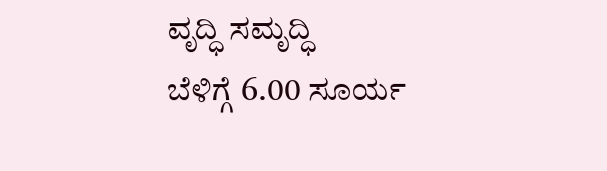ವೃದ್ಧಿ ಸಮೃದ್ಧಿ
ಬೆಳಿಗ್ಗೆ 6.00 ಸೂರ್ಯ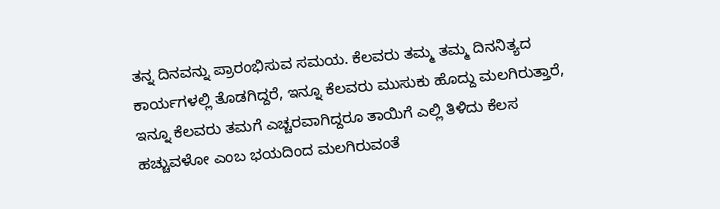ತನ್ನ ದಿನವನ್ನು ಪ್ರಾರಂಭಿಸುವ ಸಮಯ. ಕೆಲವರು ತಮ್ಮ ತಮ್ಮ ದಿನನಿತ್ಯದ ಕಾರ್ಯಗಳಲ್ಲಿ ತೊಡಗಿದ್ದರೆ, ಇನ್ನೂ ಕೆಲವರು ಮುಸುಕು ಹೊದ್ದು ಮಲಗಿರುತ್ತಾರೆ, ಇನ್ನೂ ಕೆಲವರು ತಮಗೆ ಎಚ್ಚರವಾಗಿದ್ದರೂ ತಾಯಿಗೆ ಎಲ್ಲಿ ತಿಳಿದು ಕೆಲಸ ಹಚ್ಚುವಳೋ ಎಂಬ ಭಯದಿಂದ ಮಲಗಿರುವಂತೆ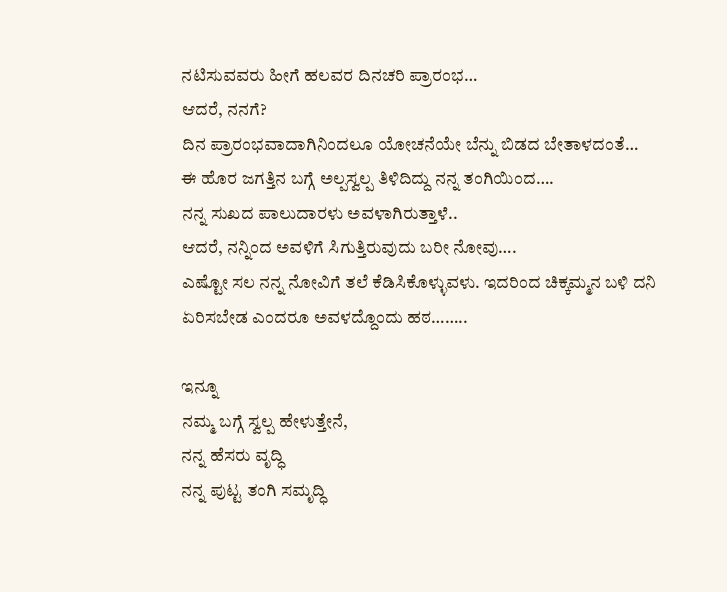ನಟಿಸುವವರು ಹೀಗೆ ಹಲವರ ದಿನಚರಿ ಪ್ರಾರಂಭ…
ಆದರೆ, ನನಗೆ?
ದಿನ ಪ್ರಾರಂಭವಾದಾಗಿನಿಂದಲೂ ಯೋಚನೆಯೇ ಬೆನ್ನು ಬಿಡದ ಬೇತಾಳದಂತೆ…
ಈ ಹೊರ ಜಗತ್ತಿನ ಬಗ್ಗೆ ಅಲ್ಪಸ್ವಲ್ಪ ತಿಳಿದಿದ್ದು ನನ್ನ ತಂಗಿಯಿಂದ….
ನನ್ನ ಸುಖದ ಪಾಲುದಾರಳು ಅವಳಾಗಿರುತ್ತಾಳೆ..
ಆದರೆ, ನನ್ನಿಂದ ಅವಳಿಗೆ ಸಿಗುತ್ತಿರುವುದು ಬರೀ ನೋವು….
ಎಷ್ಟೋ ಸಲ ನನ್ನ ನೋವಿಗೆ ತಲೆ ಕೆಡಿಸಿಕೊಳ್ಳುವಳು. ಇದರಿಂದ ಚಿಕ್ಕಮ್ಮನ ಬಳಿ ದನಿ ಏರಿಸಬೇಡ ಎಂದರೂ ಅವಳದ್ದೊಂದು ಹಠ……..

ಇನ್ನೂ
ನಮ್ಮ ಬಗ್ಗೆ ಸ್ವಲ್ಪ ಹೇಳುತ್ತೇನೆ,
ನನ್ನ ಹೆಸರು ವೃದ್ಧಿ
ನನ್ನ ಪುಟ್ಟ ತಂಗಿ ಸಮೃದ್ಧಿ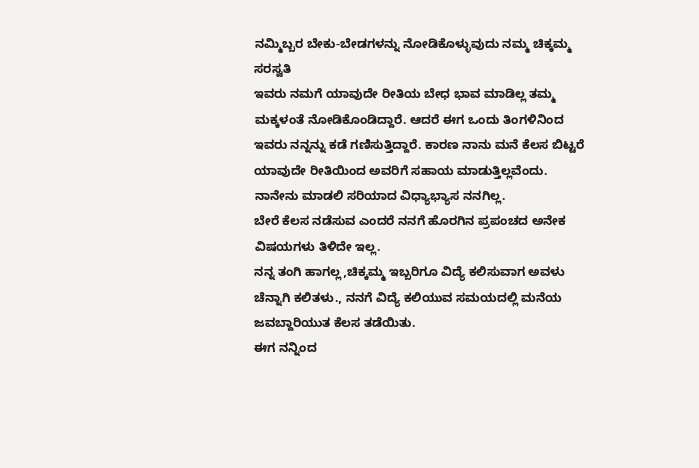ನಮ್ಮಿಬ್ಬರ ಬೇಕು-ಬೇಡಗಳನ್ನು ನೋಡಿಕೊಳ್ಳುವುದು ನಮ್ಮ ಚಿಕ್ಕಮ್ಮ ಸರಸ್ವತಿ
ಇವರು ನಮಗೆ ಯಾವುದೇ ರೀತಿಯ ಬೇಧ ಭಾವ ಮಾಡಿಲ್ಲ ತಮ್ಮ ಮಕ್ಕಳಂತೆ ನೋಡಿಕೊಂಡಿದ್ದಾರೆ. ಆದರೆ ಈಗ ಒಂದು ತಿಂಗಳಿನಿಂದ ಇವರು ನನ್ನನ್ನು ಕಡೆ ಗಣಿಸುತ್ತಿದ್ದಾರೆ. ಕಾರಣ ನಾನು ಮನೆ ಕೆಲಸ ಬಿಟ್ಟರೆ ಯಾವುದೇ ರೀತಿಯಿಂದ ಅವರಿಗೆ ಸಹಾಯ ಮಾಡುತ್ತಿಲ್ಲವೆಂದು.
ನಾನೇನು ಮಾಡಲಿ ಸರಿಯಾದ ವಿಧ್ಯಾಭ್ಯಾಸ ನನಗಿಲ್ಲ.
ಬೇರೆ ಕೆಲಸ ನಡೆಸುವ ಎಂದರೆ ನನಗೆ ಹೊರಗಿನ ಪ್ರಪಂಚದ ಅನೇಕ ವಿಷಯಗಳು ತಿಳಿದೇ ಇಲ್ಲ.
ನನ್ನ ತಂಗಿ ಹಾಗಲ್ಲ,ಚಿಕ್ಕಮ್ಮ ಇಬ್ಬರಿಗೂ ವಿದ್ಯೆ ಕಲಿಸುವಾಗ ಅವಳು ಚೆನ್ನಾಗಿ ಕಲಿತಳು., ನನಗೆ ವಿದ್ಯೆ ಕಲಿಯುವ ಸಮಯದಲ್ಲಿ ಮನೆಯ ಜವಬ್ದಾರಿಯುತ ಕೆಲಸ ತಡೆಯಿತು.
ಈಗ ನನ್ನಿಂದ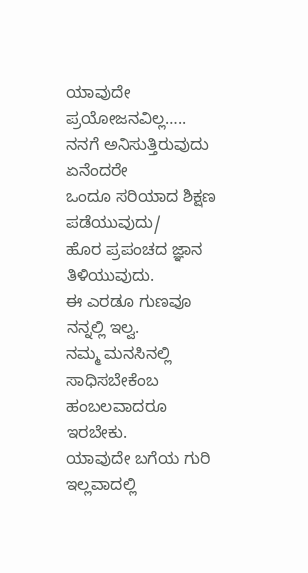ಯಾವುದೇ ಪ್ರಯೋಜನವಿಲ್ಲ…..
ನನಗೆ ಅನಿಸುತ್ತಿರುವುದು ಏನೆಂದರೇ
ಒಂದೂ ಸರಿಯಾದ ಶಿಕ್ಷಣ ಪಡೆಯುವುದು/
ಹೊರ ಪ್ರಪಂಚದ ಜ್ಞಾನ ತಿಳಿಯುವುದು.
ಈ ಎರಡೂ ಗುಣವೂ ನನ್ನಲ್ಲಿ ಇಲ್ವ.
ನಮ್ಮ ಮನಸಿನಲ್ಲಿ ಸಾಧಿಸಬೇಕೆಂಬ ಹಂಬಲವಾದರೂ ಇರಬೇಕು.
ಯಾವುದೇ ಬಗೆಯ ಗುರಿ ಇಲ್ಲವಾದಲ್ಲಿ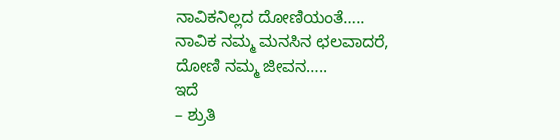ನಾವಿಕನಿಲ್ಲದ ದೋಣಿಯಂತೆ…..
ನಾವಿಕ ನಮ್ಮ ಮನಸಿನ ಛಲವಾದರೆ,
ದೋಣಿ ನಮ್ಮ ಜೀವನ…..
ಇದೆ
– ಶ್ರುತಿ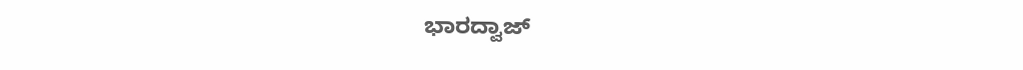ಭಾರದ್ವಾಜ್